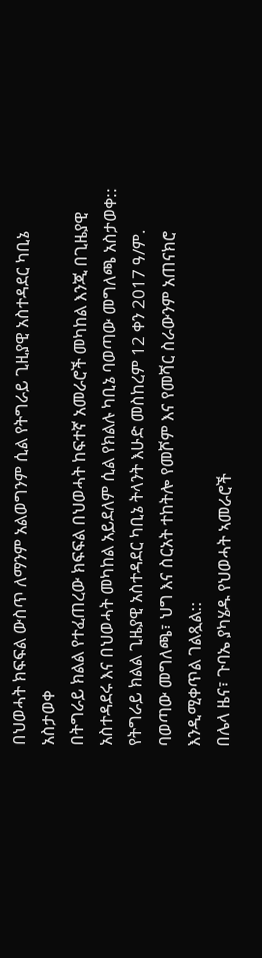በህወሓት ክፍፍል ውስጥ ለማንም አልወግንም ሲል የትግራይ ጊዚያዊ አስተዳደር ካቢኔ አስታወቀ
በትግራይ ክልል የተፈጠረው ክፍፍል በህወሓት ከፍተኛ አመራሮች መካከል እንጂ በጊዜያዊ አስተዳደሩ እና በህወሓት መካከል አይደለም ሲል የክልሉ ካቢኔ ባወጣው መግለጫ አስታወቀ::
የትግራይ ክልል ጊዜያዊ አስተዳደር ካቢኔ ትላንት እሁድ መስከረም 12 ቀን 2017 ዓ/ም. ባወጣው መግለጫ፣ ህግ እና ስርአት ተከትሎ የመሾም እና የመሻር ስራውንም አጠናክሮ እንዲሚቀጥል ገልጿል::
በሌላ ዜና፣ ጉባኤ ያካሄዱ የህወሓት ኣመራሮች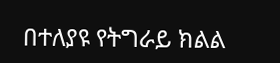በተለያዩ የትግራይ ክልል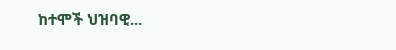ከተሞች ህዝባዊ...